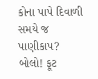કોના પાપે દિવાળી સમયે જ પાણીકાપ?
બોલો! ફૂટ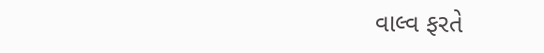વાલ્વ ફરતે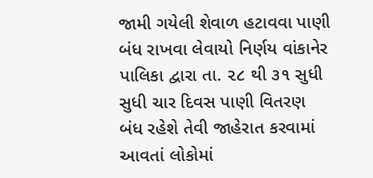જામી ગયેલી શેવાળ હટાવવા પાણી બંધ રાખવા લેવાયો નિર્ણય વાંકાનેર પાલિકા દ્વારા તા. ૨૮ થી ૩૧ સુધી સુધી ચાર દિવસ પાણી વિતરણ બંધ રહેશે તેવી જાહેરાત કરવામાં આવતાં લોકોમાં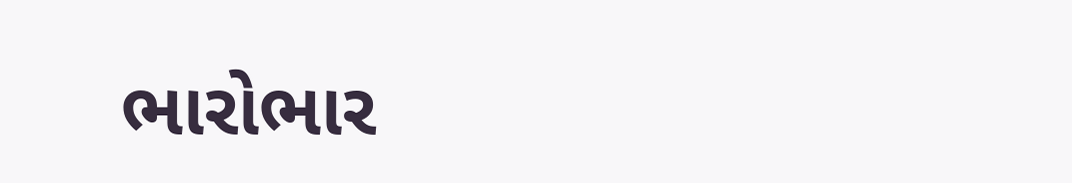ભારોભાર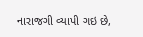નારાજગી વ્યાપી ગઇ છે,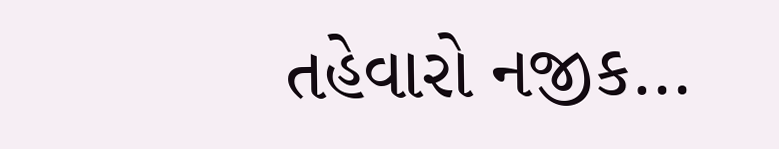તહેવારો નજીક…